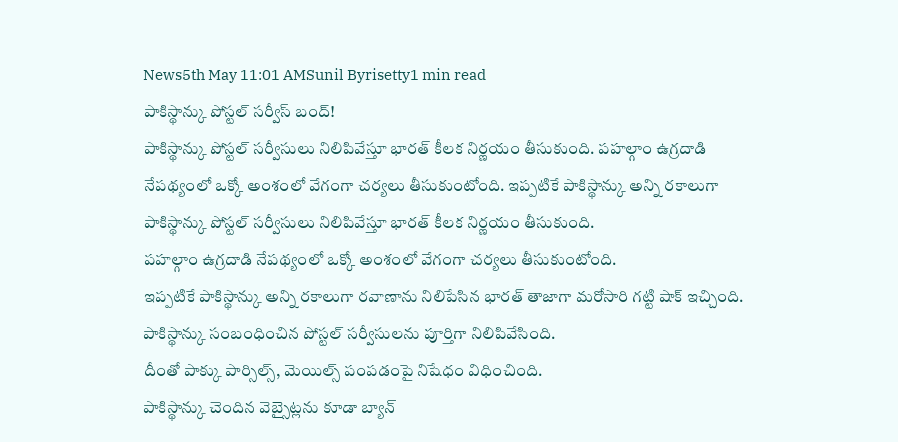News5th May 11:01 AMSunil Byrisetty1 min read
పాకిస్థాన్కు పోస్టల్ సర్వీస్ బంద్!
పాకిస్థాన్కు పోస్టల్ సర్వీసులు నిలిపివేస్తూ భారత్ కీలక నిర్ణయం తీసుకుంది. పహల్గాం ఉగ్రదాడి నేపథ్యంలో ఒక్కో అంశంలో వేగంగా చర్యలు తీసుకుంటోంది. ఇప్పటికే పాకిస్థాన్కు అన్ని రకాలుగా
పాకిస్థాన్కు పోస్టల్ సర్వీసులు నిలిపివేస్తూ భారత్ కీలక నిర్ణయం తీసుకుంది.
పహల్గాం ఉగ్రదాడి నేపథ్యంలో ఒక్కో అంశంలో వేగంగా చర్యలు తీసుకుంటోంది.
ఇప్పటికే పాకిస్థాన్కు అన్ని రకాలుగా రవాణాను నిలిపేసిన భారత్ తాజాగా మరోసారి గట్టి షాక్ ఇచ్చింది.
పాకిస్థాన్కు సంబంధించిన పోస్టల్ సర్వీసులను పూర్తిగా నిలిపివేసింది.
దీంతో పాక్కు పార్సిల్స్, మెయిల్స్ పంపడంపై నిషేధం విధించింది.
పాకిస్థాన్కు చెందిన వెబ్సైట్లను కూడా బ్యాన్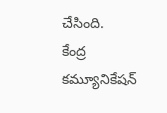చేసింది.
కేంద్ర కమ్యూనికేషన్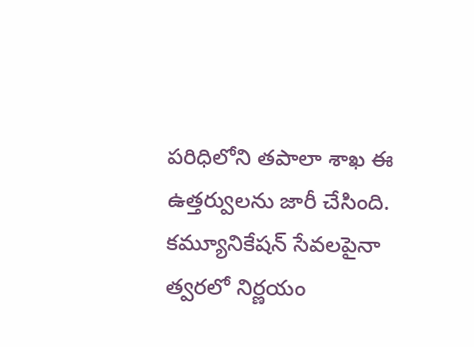పరిధిలోని తపాలా శాఖ ఈ ఉత్తర్వులను జారీ చేసింది.
కమ్యూనికేషన్ సేవలపైనా త్వరలో నిర్ణయం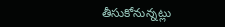తీసుకోనున్నట్లు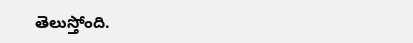తెలుస్తోంది.